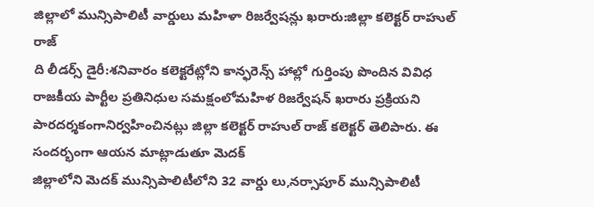జిల్లాలో మున్సిపాలిటీ వార్డులు మహిళా రిజర్వేషన్లు ఖరారు:జిల్లా కలెక్టర్ రాహుల్ రాజ్
ది లీడర్స్ డైరీ:శనివారం కలెక్టరేట్లోని కాన్ఫరెన్స్ హాల్లో గుర్తింపు పొందిన వివిధ రాజకీయ పార్టీల ప్రతినిధుల సమక్షంలోమహిళ రిజర్వేషన్ ఖరారు ప్రక్రియని పారదర్శకంగానిర్వహించినట్లు జిల్లా కలెక్టర్ రాహుల్ రాజ్ కలెక్టర్ తెలిపారు. ఈ సందర్భంగా ఆయన మాట్లాడుతూ మెదక్
జిల్లాలోని మెదక్ మున్సిపాలిటీలోని 32 వార్డు లు,నర్సాపూర్ మున్సిపాలిటీ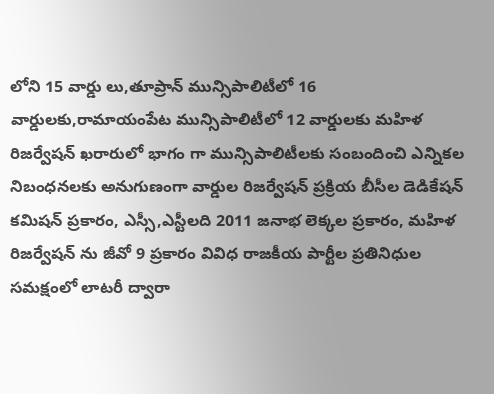లోని 15 వార్డు లు,తూప్రాన్ మున్సిపాలిటీలో 16 వార్డులకు,రామాయంపేట మున్సిపాలిటీలో 12 వార్డులకు మహిళ
రిజర్వేషన్ ఖరారులో భాగం గా మున్సిపాలిటీలకు సంబందించి ఎన్నికల నిబంధనలకు అనుగుణంగా వార్డుల రిజర్వేషన్ ప్రక్రియ బీసీల డెడికేషన్ కమిషన్ ప్రకారం, ఎస్సీ,ఎస్టీలది 2011 జనాభ లెక్కల ప్రకారం, మహిళ రిజర్వేషన్ ను జీవో 9 ప్రకారం వివిధ రాజకీయ పార్టీల ప్రతినిధుల సమక్షంలో లాటరీ ద్వారా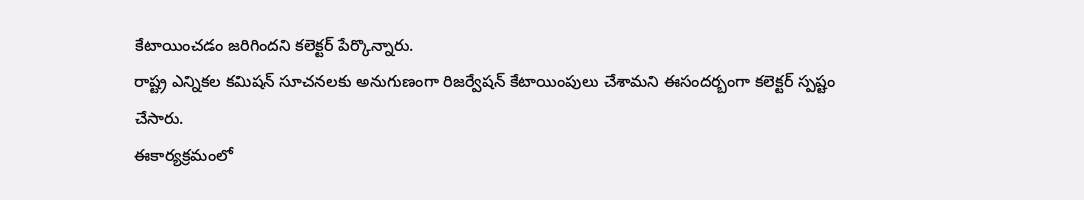కేటాయించడం జరిగిందని కలెక్టర్ పేర్కొన్నారు.
రాష్ట్ర ఎన్నికల కమిషన్ సూచనలకు అనుగుణంగా రిజర్వేషన్ కేటాయింపులు చేశామని ఈసందర్బంగా కలెక్టర్ స్పష్టం చేసారు.
ఈకార్యక్రమంలో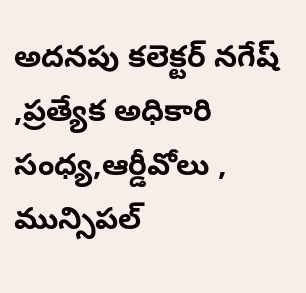అదనపు కలెక్టర్ నగేష్ ,ప్రత్యేక అధికారి సంధ్య,ఆర్డీవోలు , మున్సిపల్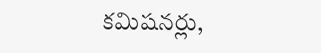కమిషనర్లు,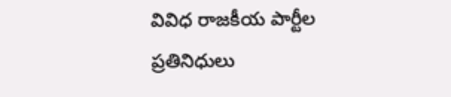వివిధ రాజకీయ పార్టీల ప్రతినిధులు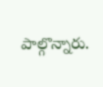పాల్గొన్నారు.